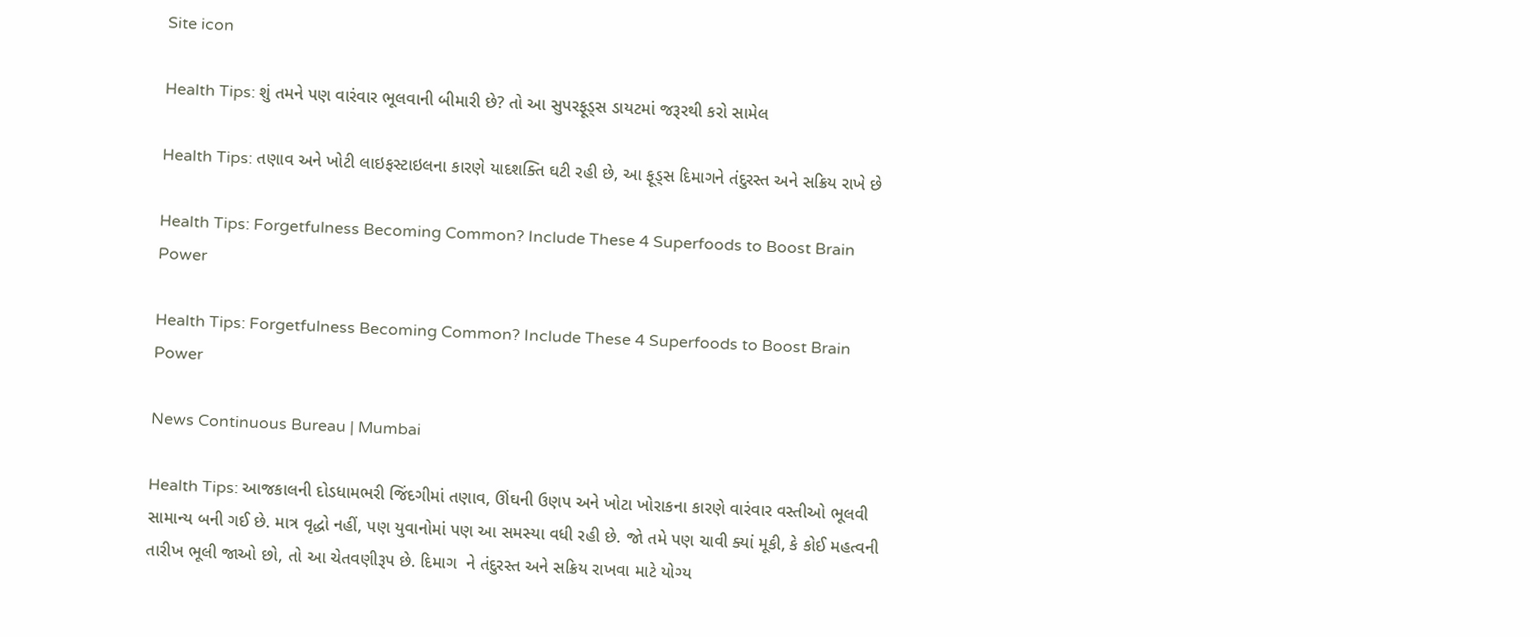Site icon

Health Tips: શું તમને પણ વારંવાર ભૂલવાની બીમારી છે? તો આ સુપરફૂડ્સ ડાયટમાં જરૂરથી કરો સામેલ

Health Tips: તણાવ અને ખોટી લાઇફસ્ટાઇલના કારણે યાદશક્તિ ઘટી રહી છે, આ ફૂડ્સ દિમાગને તંદુરસ્ત અને સક્રિય રાખે છે

Health Tips: Forgetfulness Becoming Common? Include These 4 Superfoods to Boost Brain Power

Health Tips: Forgetfulness Becoming Common? Include These 4 Superfoods to Boost Brain Power

News Continuous Bureau | Mumbai

Health Tips: આજકાલની દોડધામભરી જિંદગીમાં તણાવ, ઊંઘની ઉણપ અને ખોટા ખોરાકના કારણે વારંવાર વસ્તીઓ ભૂલવી સામાન્ય બની ગઈ છે. માત્ર વૃદ્ધો નહીં, પણ યુવાનોમાં પણ આ સમસ્યા વધી રહી છે. જો તમે પણ ચાવી ક્યાં મૂકી, કે કોઈ મહત્વની તારીખ ભૂલી જાઓ છો, તો આ ચેતવણીરૂપ છે. દિમાગ  ને તંદુરસ્ત અને સક્રિય રાખવા માટે યોગ્ય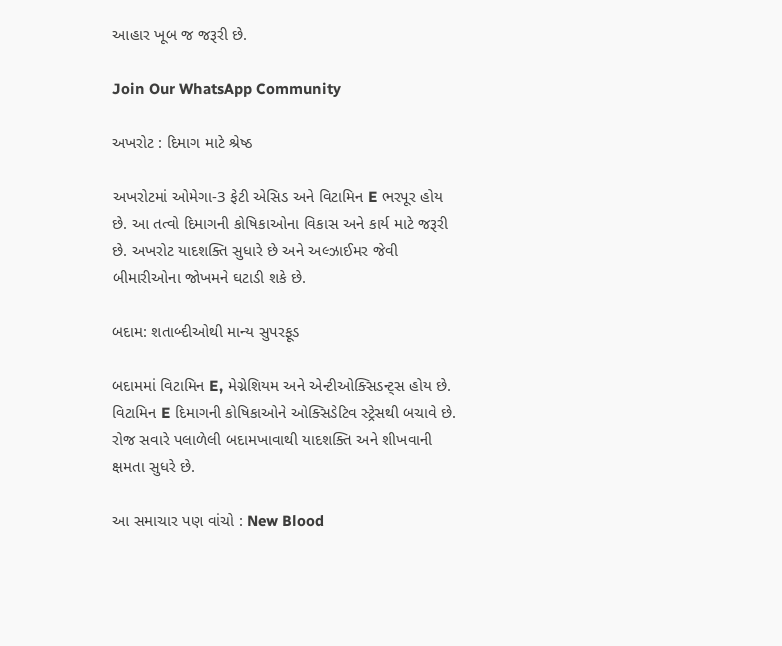આહાર ખૂબ જ જરૂરી છે.

Join Our WhatsApp Community

અખરોટ : દિમાગ માટે શ્રેષ્ઠ

અખરોટમાં ઓમેગા-3 ફેટી એસિડ અને વિટામિન E ભરપૂર હોય છે. આ તત્વો દિમાગની કોષિકાઓના વિકાસ અને કાર્ય માટે જરૂરી છે. અખરોટ યાદશક્તિ સુધારે છે અને અલ્ઝાઈમર જેવી બીમારીઓના જોખમને ઘટાડી શકે છે.

બદામ: શતાબ્દીઓથી માન્ય સુપરફૂડ

બદામમાં વિટામિન E, મેગ્નેશિયમ અને એન્ટીઓક્સિડન્ટ્સ હોય છે. વિટામિન E દિમાગની કોષિકાઓને ઓક્સિડેટિવ સ્ટ્રેસથી બચાવે છે. રોજ સવારે પલાળેલી બદામખાવાથી યાદશક્તિ અને શીખવાની ક્ષમતા સુધરે છે.

આ સમાચાર પણ વાંચો : New Blood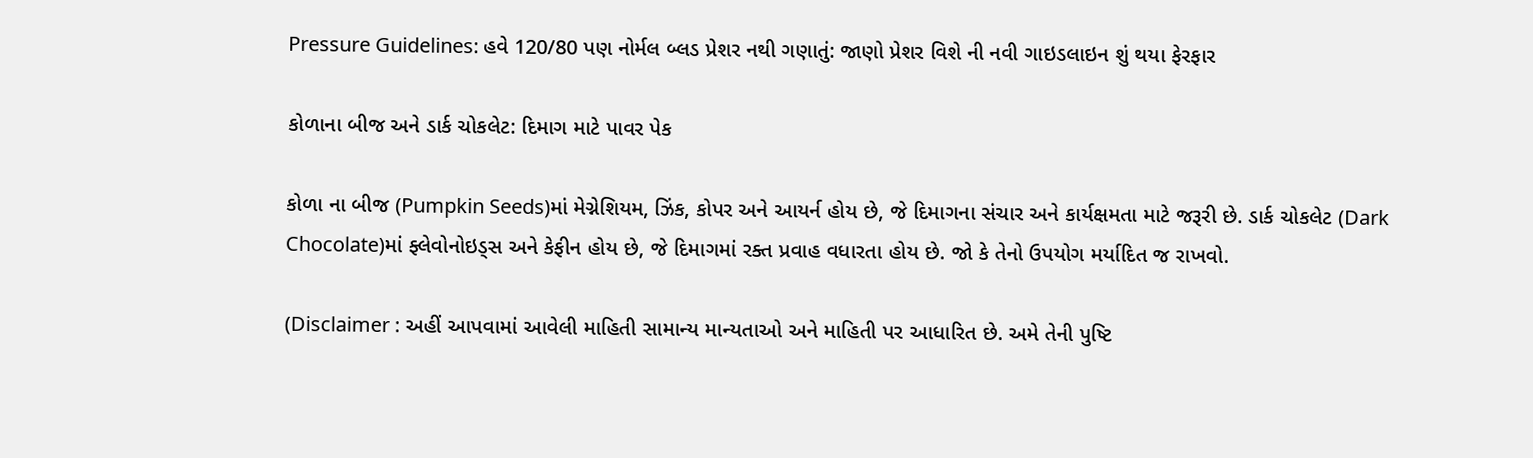Pressure Guidelines: હવે 120/80 પણ નોર્મલ બ્લડ પ્રેશર નથી ગણાતું: જાણો પ્રેશર વિશે ની નવી ગાઇડલાઇન શું થયા ફેરફાર

કોળાના બીજ અને ડાર્ક ચોકલેટ: દિમાગ માટે પાવર પેક

કોળા ના બીજ (Pumpkin Seeds)માં મેગ્નેશિયમ, ઝિંક, કોપર અને આયર્ન હોય છે, જે દિમાગના સંચાર અને કાર્યક્ષમતા માટે જરૂરી છે. ડાર્ક ચોકલેટ (Dark Chocolate)માં ફ્લેવોનોઇડ્સ અને કેફીન હોય છે, જે દિમાગમાં રક્ત પ્રવાહ વધારતા હોય છે. જો કે તેનો ઉપયોગ મર્યાદિત જ રાખવો.

(Disclaimer : અહીં આપવામાં આવેલી માહિતી સામાન્ય માન્યતાઓ અને માહિતી પર આધારિત છે. અમે તેની પુષ્ટિ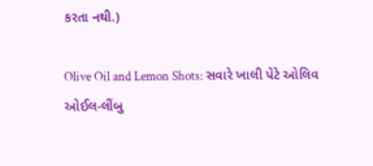કરતા નથી.)

Olive Oil and Lemon Shots: સવારે ખાલી પેટે ઓલિવ ઓઈલ-લીંબુ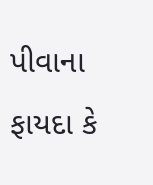પીવાના ફાયદા કે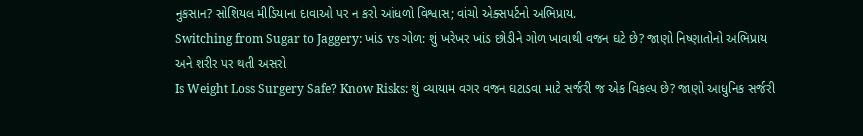નુકસાન? સોશિયલ મીડિયાના દાવાઓ પર ન કરો આંધળો વિશ્વાસ; વાંચો એક્સપર્ટનો અભિપ્રાય.
Switching from Sugar to Jaggery: ખાંડ vs ગોળ: શું ખરેખર ખાંડ છોડીને ગોળ ખાવાથી વજન ઘટે છે? જાણો નિષ્ણાતોનો અભિપ્રાય અને શરીર પર થતી અસરો
Is Weight Loss Surgery Safe? Know Risks: શું વ્યાયામ વગર વજન ઘટાડવા માટે સર્જરી જ એક વિકલ્પ છે? જાણો આધુનિક સર્જરી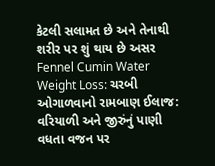કેટલી સલામત છે અને તેનાથી શરીર પર શું થાય છે અસર
Fennel Cumin Water Weight Loss: ચરબી ઓગાળવાનો રામબાણ ઈલાજ: વરિયાળી અને જીરુંનું પાણી વધતા વજન પર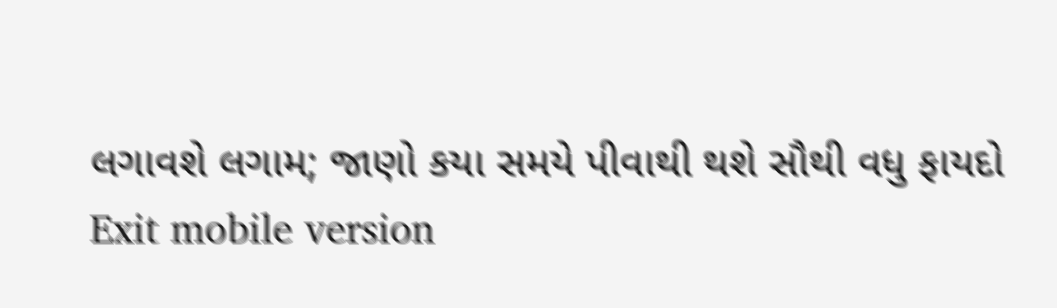લગાવશે લગામ; જાણો કયા સમયે પીવાથી થશે સૌથી વધુ ફાયદો
Exit mobile version